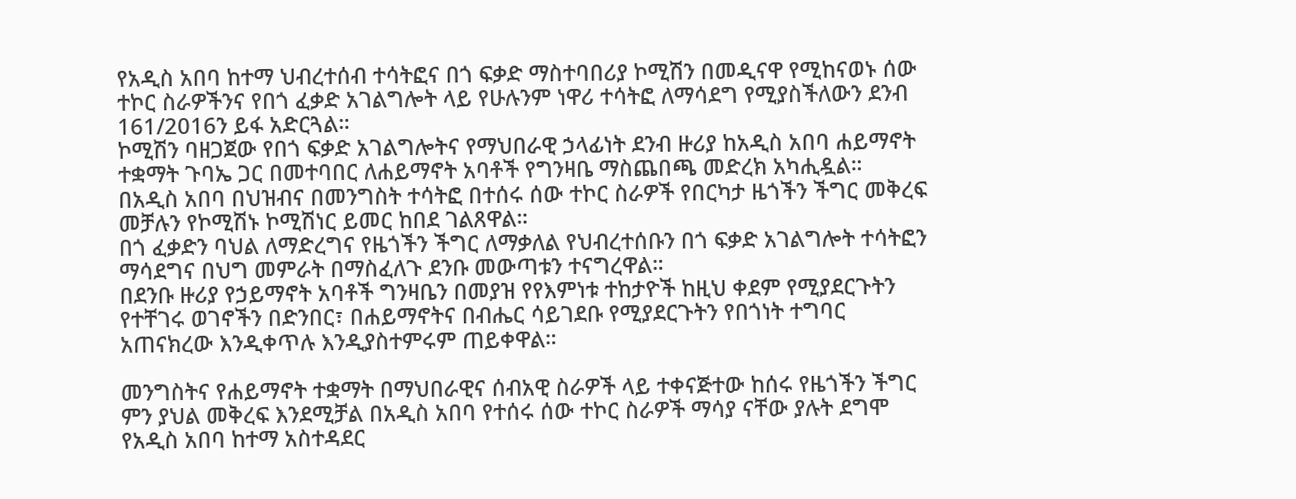የአዲስ አበባ ከተማ ህብረተሰብ ተሳትፎና በጎ ፍቃድ ማስተባበሪያ ኮሚሽን በመዲናዋ የሚከናወኑ ሰው ተኮር ስራዎችንና የበጎ ፈቃድ አገልግሎት ላይ የሁሉንም ነዋሪ ተሳትፎ ለማሳደግ የሚያስችለውን ደንብ 161/2016ን ይፋ አድርጓል።
ኮሚሽን ባዘጋጀው የበጎ ፍቃድ አገልግሎትና የማህበራዊ ኃላፊነት ደንብ ዙሪያ ከአዲስ አበባ ሐይማኖት ተቋማት ጉባኤ ጋር በመተባበር ለሐይማኖት አባቶች የግንዛቤ ማስጨበጫ መድረክ አካሒዷል።
በአዲስ አበባ በህዝብና በመንግስት ተሳትፎ በተሰሩ ሰው ተኮር ስራዎች የበርካታ ዜጎችን ችግር መቅረፍ መቻሉን የኮሚሽኑ ኮሚሽነር ይመር ከበደ ገልጸዋል።
በጎ ፈቃድን ባህል ለማድረግና የዜጎችን ችግር ለማቃለል የህብረተሰቡን በጎ ፍቃድ አገልግሎት ተሳትፎን ማሳደግና በህግ መምራት በማስፈለጉ ደንቡ መውጣቱን ተናግረዋል።
በደንቡ ዙሪያ የኃይማኖት አባቶች ግንዛቤን በመያዝ የየእምነቱ ተከታዮች ከዚህ ቀደም የሚያደርጉትን የተቸገሩ ወገኖችን በድንበር፣ በሐይማኖትና በብሔር ሳይገደቡ የሚያደርጉትን የበጎነት ተግባር አጠናክረው እንዲቀጥሉ እንዲያስተምሩም ጠይቀዋል።

መንግስትና የሐይማኖት ተቋማት በማህበራዊና ሰብአዊ ስራዎች ላይ ተቀናጅተው ከሰሩ የዜጎችን ችግር ምን ያህል መቅረፍ እንደሚቻል በአዲስ አበባ የተሰሩ ሰው ተኮር ስራዎች ማሳያ ናቸው ያሉት ደግሞ የአዲስ አበባ ከተማ አስተዳደር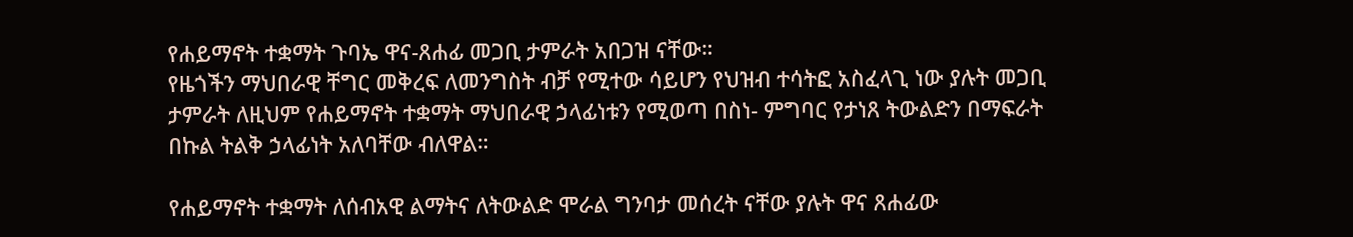የሐይማኖት ተቋማት ጉባኤ ዋና-ጸሐፊ መጋቢ ታምራት አበጋዝ ናቸው።
የዜጎችን ማህበራዊ ቸግር መቅረፍ ለመንግስት ብቻ የሚተው ሳይሆን የህዝብ ተሳትፎ አስፈላጊ ነው ያሉት መጋቢ ታምራት ለዚህም የሐይማኖት ተቋማት ማህበራዊ ኃላፊነቱን የሚወጣ በስነ- ምግባር የታነጸ ትውልድን በማፍራት በኩል ትልቅ ኃላፊነት አለባቸው ብለዋል።

የሐይማኖት ተቋማት ለሰብአዊ ልማትና ለትውልድ ሞራል ግንባታ መሰረት ናቸው ያሉት ዋና ጸሐፊው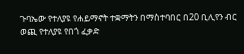ጉባኤው የተለያዩ የሐይማኖት ተቋማትን በማስተባበር በ20 ቢሊየን ብር ወጪ የተለያዩ የበጎ ፈቃድ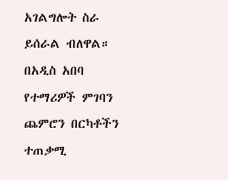አገልግሎት ስራ ይሰራል ብለዋል።
በአዲስ አበባ የተማሪዎች ምገባን ጨምሮን በርካቶችን ተጠቃሚ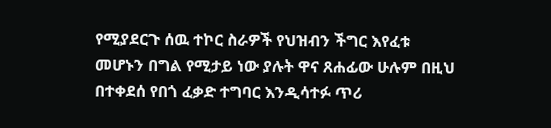የሚያደርጉ ሰዉ ተኮር ስራዎች የህዝብን ችግር እየፈቱ መሆኑን በግል የሚታይ ነው ያሉት ዋና ጸሐፊው ሁሉም በዚህ በተቀደሰ የበጎ ፈቃድ ተግባር እንዲሳተፉ ጥሪ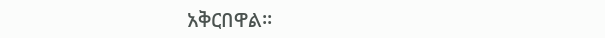አቅርበዋል።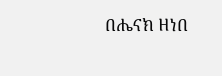በሔናክ ዘነበ